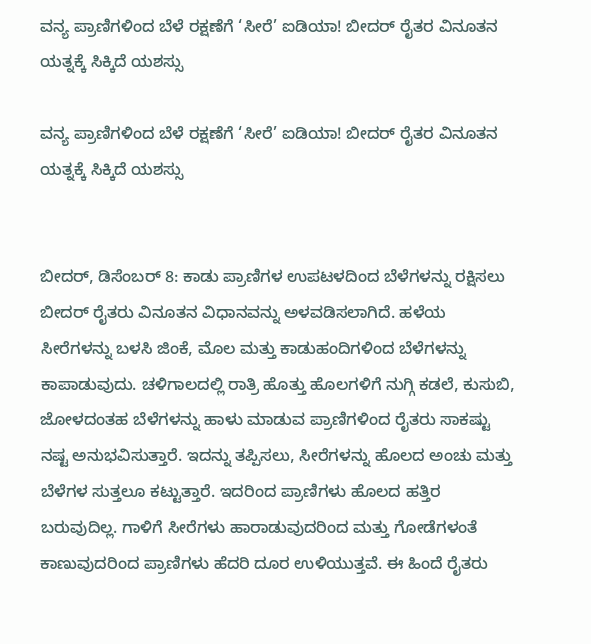ವನ್ಯ ಪ್ರಾಣಿಗಳಿಂದ ಬೆಳೆ ರಕ್ಷಣೆಗೆ ‘ಸೀರೆ’ ಐಡಿಯಾ! ಬೀದರ್ ರೈತರ ವಿನೂತನ ಯತ್ನಕ್ಕೆ ಸಿಕ್ಕಿದೆ ಯಶಸ್ಸು

ವನ್ಯ ಪ್ರಾಣಿಗಳಿಂದ ಬೆಳೆ ರಕ್ಷಣೆಗೆ ‘ಸೀರೆ’ ಐಡಿಯಾ! ಬೀದರ್ ರೈತರ ವಿನೂತನ ಯತ್ನಕ್ಕೆ ಸಿಕ್ಕಿದೆ ಯಶಸ್ಸು


ಬೀದರ್, ಡಿಸೆಂಬರ್ 8: ಕಾಡು ಪ್ರಾಣಿಗಳ ಉಪಟಳದಿಂದ ಬೆಳೆಗಳನ್ನು ರಕ್ಷಿಸಲು ಬೀದರ್ ರೈತರು ವಿನೂತನ ವಿಧಾನವನ್ನು ಅಳವಡಿಸಲಾಗಿದೆ. ಹಳೆಯ ಸೀರೆಗಳನ್ನು ಬಳಸಿ ಜಿಂಕೆ, ಮೊಲ ಮತ್ತು ಕಾಡುಹಂದಿಗಳಿಂದ ಬೆಳೆಗಳನ್ನು ಕಾಪಾಡುವುದು. ಚಳಿಗಾಲದಲ್ಲಿ ರಾತ್ರಿ ಹೊತ್ತು ಹೊಲಗಳಿಗೆ ನುಗ್ಗಿ ಕಡಲೆ, ಕುಸುಬಿ, ಜೋಳದಂತಹ ಬೆಳೆಗಳನ್ನು ಹಾಳು ಮಾಡುವ ಪ್ರಾಣಿಗಳಿಂದ ರೈತರು ಸಾಕಷ್ಟು ನಷ್ಟ ಅನುಭವಿಸುತ್ತಾರೆ. ಇದನ್ನು ತಪ್ಪಿಸಲು, ಸೀರೆಗಳನ್ನು ಹೊಲದ ಅಂಚು ಮತ್ತು ಬೆಳೆಗಳ ಸುತ್ತಲೂ ಕಟ್ಟುತ್ತಾರೆ. ಇದರಿಂದ ಪ್ರಾಣಿಗಳು ಹೊಲದ ಹತ್ತಿರ ಬರುವುದಿಲ್ಲ. ಗಾಳಿಗೆ ಸೀರೆಗಳು ಹಾರಾಡುವುದರಿಂದ ಮತ್ತು ಗೋಡೆಗಳಂತೆ ಕಾಣುವುದರಿಂದ ಪ್ರಾಣಿಗಳು ಹೆದರಿ ದೂರ ಉಳಿಯುತ್ತವೆ. ಈ ಹಿಂದೆ ರೈತರು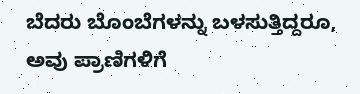ಬೆದರು ಬೊಂಬೆಗಳನ್ನು ಬಳಸುತ್ತಿದ್ದರೂ, ಅವು ಪ್ರಾಣಿಗಳಿಗೆ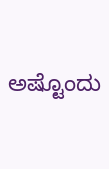ಅಷ್ಟೊಂದು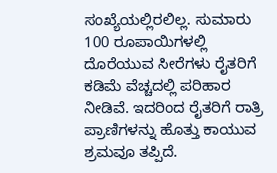ಸಂಖ್ಯೆಯಲ್ಲಿರಲಿಲ್ಲ. ಸುಮಾರು 100 ರೂಪಾಯಿಗಳಲ್ಲಿ ದೊರೆಯುವ ಸೀರೆಗಳು ರೈತರಿಗೆ ಕಡಿಮೆ ವೆಚ್ಚದಲ್ಲಿ ಪರಿಹಾರ ನೀಡಿವೆ. ಇದರಿಂದ ರೈತರಿಗೆ ರಾತ್ರಿ ಪ್ರಾಣಿಗಳನ್ನು ಹೊತ್ತು ಕಾಯುವ ಶ್ರಮವೂ ತಪ್ಪಿದೆ.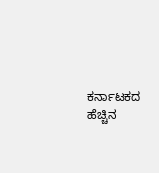ಕರ್ನಾಟಕದ ಹೆಚ್ಚಿನ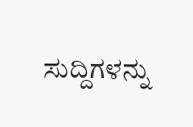ಸುದ್ದಿಗಳನ್ನು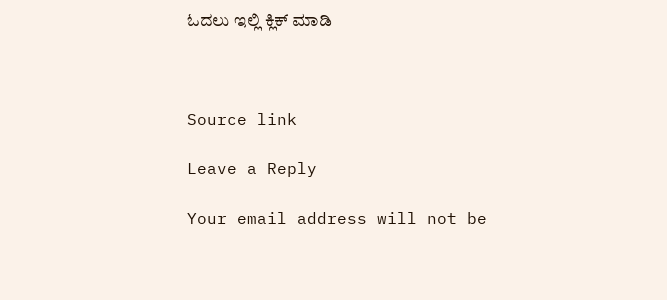ಓದಲು ಇಲ್ಲಿ ಕ್ಲಿಕ್ ಮಾಡಿ



Source link

Leave a Reply

Your email address will not be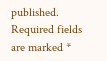published. Required fields are marked *